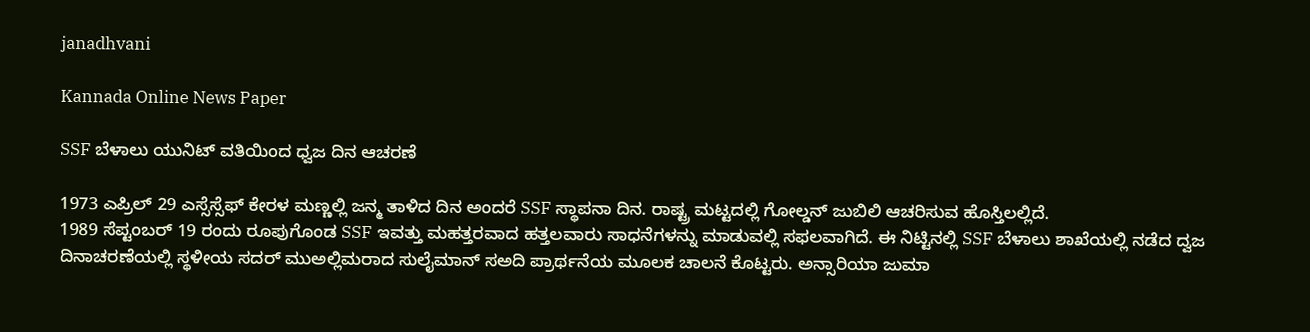janadhvani

Kannada Online News Paper

SSF ಬೆಳಾಲು ಯುನಿಟ್ ವತಿಯಿಂದ ಧ್ವಜ ದಿನ ಆಚರಣೆ

1973 ಎಪ್ರಿಲ್ 29 ಎಸ್ಸೆಸ್ಸೆಫ್ ಕೇರಳ ಮಣ್ಣಲ್ಲಿ ಜನ್ಮ ತಾಳಿದ ದಿನ ಅಂದರೆ SSF ಸ್ಥಾಪನಾ ದಿನ. ರಾಷ್ಟ್ರ ಮಟ್ಟದಲ್ಲಿ ಗೋಲ್ಡನ್ ಜುಬಿಲಿ ಆಚರಿಸುವ ಹೊಸ್ತಿಲಲ್ಲಿದೆ.
1989 ಸೆಪ್ಟಂಬರ್ 19 ರಂದು ರೂಪುಗೊಂಡ SSF ಇವತ್ತು ಮಹತ್ತರವಾದ ಹತ್ತಲವಾರು ಸಾಧನೆ‌ಗಳನ್ನು ಮಾಡುವಲ್ಲಿ ಸಫಲವಾಗಿದೆ. ಈ‌ ನಿಟ್ಟಿನಲ್ಲಿ SSF ಬೆಳಾಲು ಶಾಖೆಯಲ್ಲಿ ನಡೆದ ದ್ವಜ‌ ದಿನಾಚರಣೆಯಲ್ಲಿ ಸ್ಥಳೀಯ ಸದರ್ ಮುಅಲ್ಲಿಮರಾದ‌ ಸುಲೈಮಾನ್ ಸ‌ಅದಿ ಪ್ರಾರ್ಥನೆಯ ಮೂಲಕ ಚಾಲನೆ ಕೊಟ್ಟರು. ಅನ್ಸಾರಿಯಾ ಜುಮಾ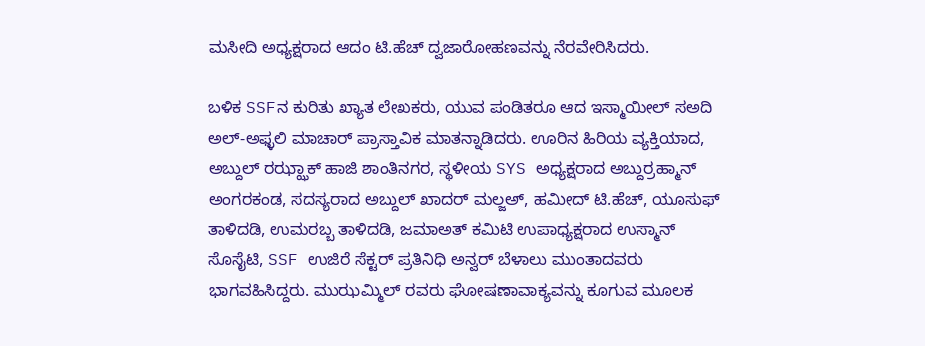ಮಸೀದಿ ಅಧ್ಯಕ್ಷರಾದ ಆದಂ ಟಿ.ಹೆಚ್ ದ್ವಜಾರೋಹಣವನ್ನು ನೆರವೇರಿಸಿದರು.

ಬಳಿಕ SSFನ ಕುರಿತು ಖ್ಯಾತ ಲೇಖಕರು, ಯುವ ಪಂಡಿತರೂ ಆದ ಇಸ್ಮಾಯೀಲ್‌ ಸ‌ಅದಿ ಅಲ್-ಅಫ್ಳಲಿ ಮಾಚಾರ್ ಪ್ರಾಸ್ತಾವಿಕ ಮಾತನ್ನಾಡಿದರು. ಊರಿನ ಹಿರಿಯ ವ್ಯಕ್ತಿಯಾದ, ಅಬ್ದುಲ್‌ ರಝ್ಝಾಕ್‌ ಹಾಜಿ ಶಾಂತಿನಗರ, ಸ್ಥಳೀಯ SYS ಅಧ್ಯಕ್ಷರಾದ ಅಬ್ದುರ್ರಹ್ಮಾನ್ ಅಂಗರಕಂಡ, ಸದಸ್ಯರಾದ ಅಬ್ದುಲ್ ಖಾದರ್ ಮಲ್ಜ‌ಅ್, ಹಮೀದ್ ಟಿ.ಹೆಚ್, ಯೂಸುಫ್ ತಾಳಿದಡಿ, ಉಮರಬ್ಬ ತಾಳಿದಡಿ, ಜಮಾಅತ್ ಕಮಿಟಿ ಉಪಾಧ್ಯಕ್ಷರಾದ ಉಸ್ಮಾನ್‌ ಸೊಸೈಟಿ, SSF ಉಜಿರೆ ಸೆಕ್ಟರ್ ಪ್ರತಿನಿಧಿ ಅನ್ವರ್ ಬೆಳಾಲು ಮುಂತಾದವರು ಭಾಗವಹಿಸಿದ್ದರು. ಮುಝಮ್ಮಿಲ್ ರವರು ಘೋಷಣಾವಾಕ್ಯವನ್ನು ಕೂಗುವ ಮೂಲಕ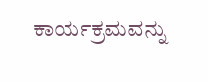ಕಾರ್ಯಕ್ರಮವನ್ನು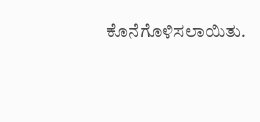ಕೊನೆಗೊಳಿಸಲಾಯಿತು.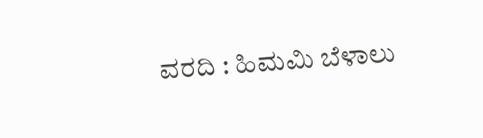ವರದಿ : ಹಿಮಮಿ ಬೆಳಾಲು